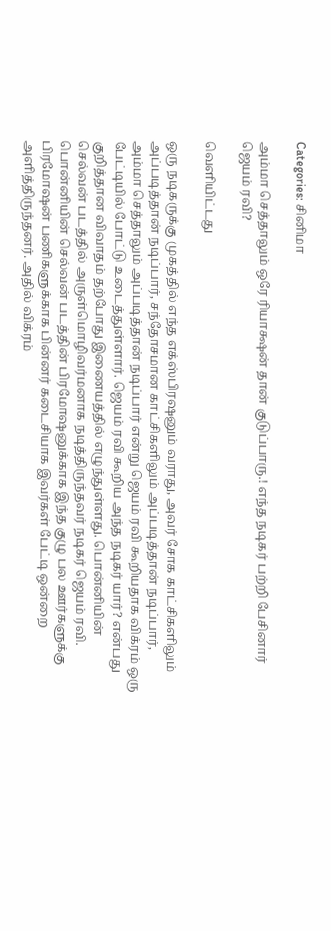Categories: சினிமா

அம்மா செத்தாலும் ஒரே ரியாக்ஷன் தான் குடுப்பாரு.! எந்த நடிகர் பற்றி பேசினார் ஜெயம் ரவி?

வெளியிட்டது

ஒரு நடிகருக்கு முகத்தில் எந்த எக்ஸ்பிரஷனும் வராது, அவர் சோக காட்சிகளிலும் அப்படித்தான் நடிப்பார், சந்தோசமான காட்சிகளிலும் அப்படித்தான் நடிப்பார், அம்மா செத்தாலும் அப்படித்தான் நடிப்பார் என்று ஜெயம் ரவி கூறியதாக விக்ரம் ஒரு பேட்டியில் போட்டு உடைத்துள்ளார். ஜெயம் ரவி கூறிய அந்த நடிகர் யார்? என்பது குறித்தான விவாதம் தற்போது இணையத்தில் எழுந்துள்ளது. பொன்னியின் செல்வன் படத்தில் அருள்மொழிவர்மனாக நடித்திருந்தவர் நடிகர் ஜெயம் ரவி. பொன்னியின் செல்வன் படத்தின் பிரமோஷனுக்காக இந்த குழு பல ஊர்களுக்கு பிரமோஷன் பணிகளுக்காக பின்னர் கடைசியாக இவர்கள் பேட்டி ஒன்றை அளித்திருந்தனர். அதில் விக்ரம்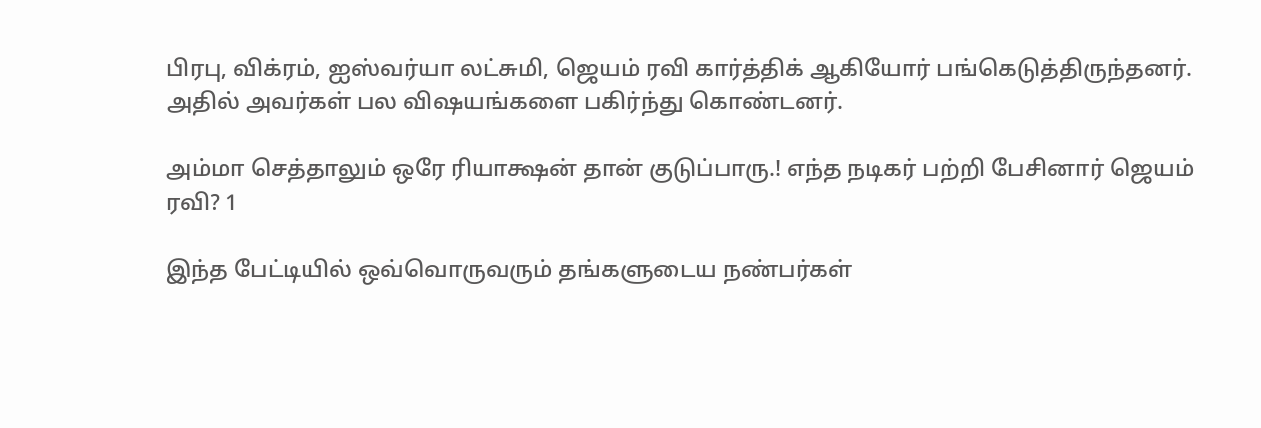பிரபு, விக்ரம், ஐஸ்வர்யா லட்சுமி, ஜெயம் ரவி கார்த்திக் ஆகியோர் பங்கெடுத்திருந்தனர். அதில் அவர்கள் பல விஷயங்களை பகிர்ந்து கொண்டனர்.

அம்மா செத்தாலும் ஒரே ரியாக்ஷன் தான் குடுப்பாரு.! எந்த நடிகர் பற்றி பேசினார் ஜெயம் ரவி? 1

இந்த பேட்டியில் ஒவ்வொருவரும் தங்களுடைய நண்பர்கள்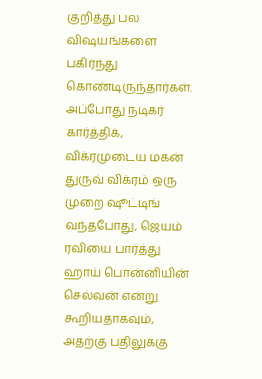குறித்து பல விஷயங்களை பகிர்ந்து கொண்டிருந்தார்கள். அப்போது நடிகர் கார்த்திக், விக்ரமுடைய மகன் துருவ் விக்ரம் ஒரு முறை ஷூட்டிங் வந்தபோது, ஜெயம் ரவியை பார்த்து ஹாய் பொன்னியின் செல்வன் என்று கூறியதாகவும், அதற்கு பதிலுக்கு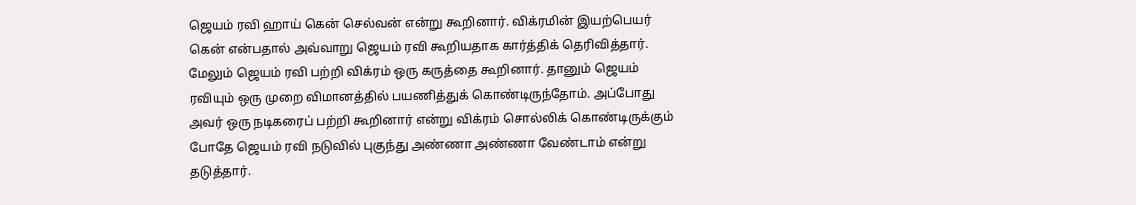ஜெயம் ரவி ஹாய் கென் செல்வன் என்று கூறினார். விக்ரமின் இயற்பெயர் கென் என்பதால் அவ்வாறு ஜெயம் ரவி கூறியதாக கார்த்திக் தெரிவித்தார். மேலும் ஜெயம் ரவி பற்றி விக்ரம் ஒரு கருத்தை கூறினார். தானும் ஜெயம் ரவியும் ஒரு முறை விமானத்தில் பயணித்துக் கொண்டிருந்தோம். அப்போது அவர் ஒரு நடிகரைப் பற்றி கூறினார் என்று விக்ரம் சொல்லிக் கொண்டிருக்கும் போதே ஜெயம் ரவி நடுவில் புகுந்து அண்ணா அண்ணா வேண்டாம் என்று தடுத்தார்.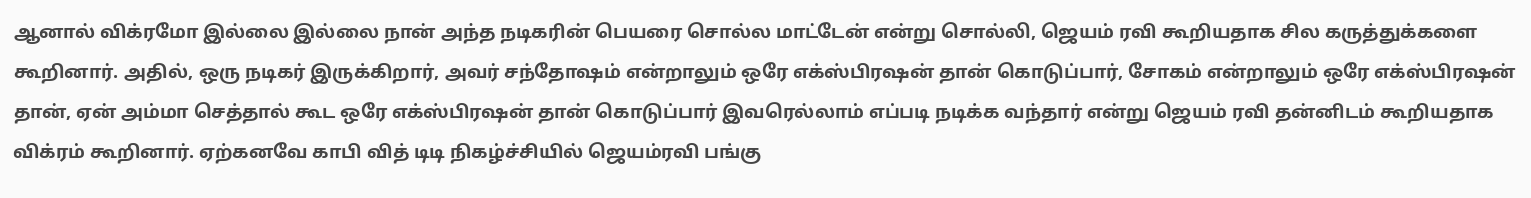ஆனால் விக்ரமோ இல்லை இல்லை நான் அந்த நடிகரின் பெயரை சொல்ல மாட்டேன் என்று சொல்லி, ஜெயம் ரவி கூறியதாக சில கருத்துக்களை கூறினார். அதில், ஒரு நடிகர் இருக்கிறார், அவர் சந்தோஷம் என்றாலும் ஒரே எக்ஸ்பிரஷன் தான் கொடுப்பார், சோகம் என்றாலும் ஒரே எக்ஸ்பிரஷன் தான், ஏன் அம்மா செத்தால் கூட ஒரே எக்ஸ்பிரஷன் தான் கொடுப்பார் இவரெல்லாம் எப்படி நடிக்க வந்தார் என்று ஜெயம் ரவி தன்னிடம் கூறியதாக விக்ரம் கூறினார். ஏற்கனவே காபி வித் டிடி நிகழ்ச்சியில் ஜெயம்ரவி பங்கு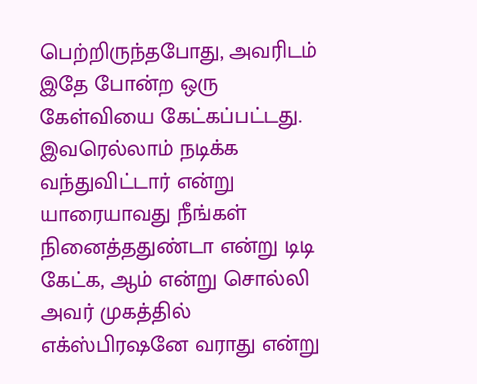பெற்றிருந்தபோது, அவரிடம் இதே போன்ற ஒரு கேள்வியை கேட்கப்பட்டது. இவரெல்லாம் நடிக்க வந்துவிட்டார் என்று யாரையாவது நீங்கள் நினைத்ததுண்டா என்று டிடி கேட்க, ஆம் என்று சொல்லி அவர் முகத்தில் எக்ஸ்பிரஷனே வராது என்று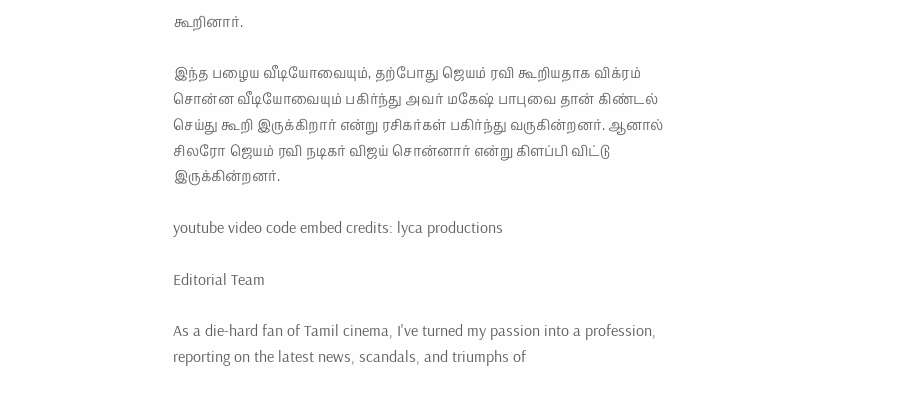கூறினார்.

இந்த பழைய வீடியோவையும், தற்போது ஜெயம் ரவி கூறியதாக விக்ரம் சொன்ன வீடியோவையும் பகிர்ந்து அவர் மகேஷ் பாபுவை தான் கிண்டல் செய்து கூறி இருக்கிறார் என்று ரசிகர்கள் பகிர்ந்து வருகின்றனர். ஆனால் சிலரோ ஜெயம் ரவி நடிகர் விஜய் சொன்னார் என்று கிளப்பி விட்டு இருக்கின்றனர்.

youtube video code embed credits: lyca productions

Editorial Team

As a die-hard fan of Tamil cinema, I've turned my passion into a profession, reporting on the latest news, scandals, and triumphs of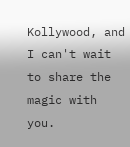Kollywood, and I can't wait to share the magic with you.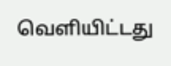வெளியிட்டது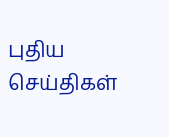புதிய செய்திகள்